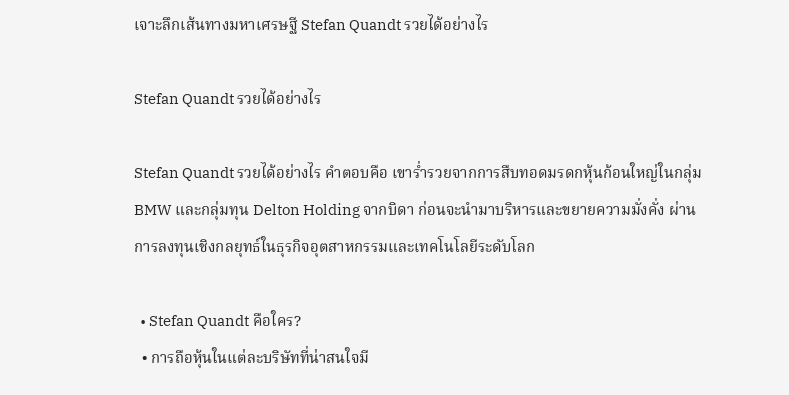เจาะลึกเส้นทางมหาเศรษฐี Stefan Quandt รวยได้อย่างไร

Stefan Quandt รวยได้อย่างไร

Stefan Quandt รวยได้อย่างไร คำตอบคือ เขาร่ำรวยจากการสืบทอดมรดกหุ้นก้อนใหญ่ในกลุ่ม BMW และกลุ่มทุน Delton Holding จากบิดา ก่อนจะนำมาบริหารและขยายความมั่งคั่ง ผ่านการลงทุนเชิงกลยุทธ์ในธุรกิจอุตสาหกรรมและเทคโนโลยีระดับโลก

  • Stefan Quandt คือใคร?
  • การถือหุ้นในแต่ละบริษัทที่น่าสนใจมี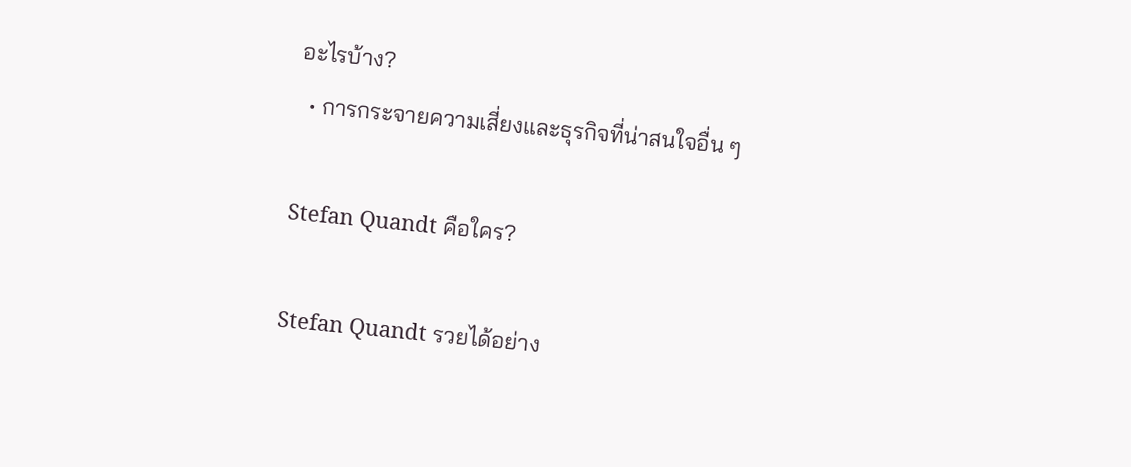อะไรบ้าง?
  • การกระจายความเสี่ยงและธุรกิจที่น่าสนใจอื่น ๆ

Stefan Quandt คือใคร?

Stefan Quandt รวยได้อย่าง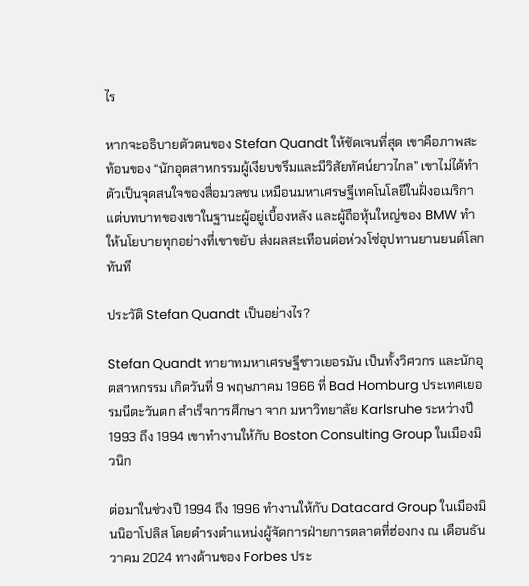ไร

หากจะอธิบายตัวตนของ Stefan Quandt ให้ชัดเจนที่สุด เขาคือภาพสะท้อนของ “นักอุตสาหกรรมผู้เงียบขรึมและมีวิสัยทัศน์ยาวไกล” เขาไม่ได้ทำตัวเป็นจุดสนใจของสื่อมวลชน เหมือนมหาเศรษฐีเทคโนโลยีในฝั่งอเมริกา แต่บทบาทของเขาในฐานะผู้อยู่เบื้องหลัง และผู้ถือหุ้นใหญ่ของ BMW ทำให้นโยบายทุกอย่างที่เขาขยับ ส่งผลสะเทือนต่อห่วงโซ่อุปทานยานยนต์โลกทันที

ประวัติ Stefan Quandt เป็นอย่างไร?

Stefan Quandt ทายาทมหาเศรษฐีชาวเยอรมัน เป็นทั้งวิศวกร และนักอุตสาหกรรม เกิดวันที่ 9 พฤษภาคม 1966 ที่ Bad Homburg ประเทศเยอรมนีตะวันตก สำเร็จการศึกษา จาก มหาวิทยาลัย Karlsruhe ระหว่างปี 1993 ถึง 1994 เขาทำงานให้กับ Boston Consulting Group ในเมืองมิวนิก

ต่อมาในช่วงปี 1994 ถึง 1996 ทำงานให้กับ Datacard Group ในเมืองมินนิอาโปลิส โดยดำรงตำแหน่งผู้จัดการฝ่ายการตลาดที่ฮ่องกง ณ เดือนธันวาคม 2024 ทางด้านของ Forbes ประ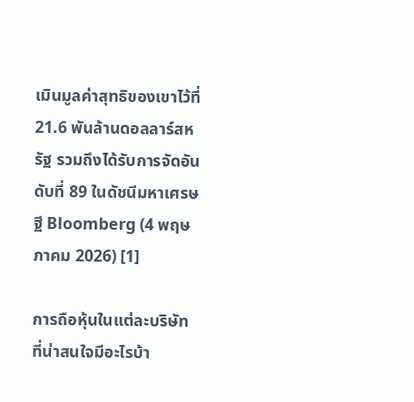เมินมูลค่าสุทธิของเขาไว้ที่ 21.6 พันล้านดอลลาร์สหรัฐ รวมถึงได้รับการจัดอันดับที่ 89 ในดัชนีมหาเศรษฐี Bloomberg (4 พฤษภาคม 2026) [1]

การถือหุ้นในแต่ละบริษัทที่น่าสนใจมีอะไรบ้า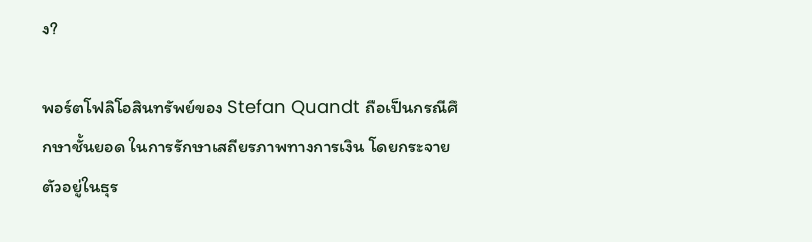ง?

พอร์ตโฟลิโอสินทรัพย์ของ Stefan Quandt ถือเป็นกรณีศึกษาชั้นยอด ในการรักษาเสถียรภาพทางการเงิน โดยกระจายตัวอยู่ในธุร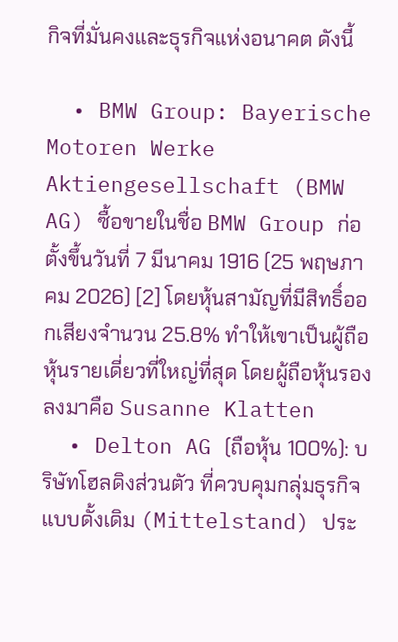กิจที่มั่นคงและธุรกิจแห่งอนาคต ดังนี้

  • BMW Group: Bayerische Motoren Werke Aktiengesellschaft (BMW AG) ซื้อขายในชื่อ BMW Group ก่อตั้งขึ้นวันที่ 7 มีนาคม 1916 (25 พฤษภาคม 2026) [2] โดยหุ้นสามัญที่มีสิทธิ์ออกเสียงจำนวน 25.8% ทำให้เขาเป็นผู้ถือหุ้นรายเดี่ยวที่ใหญ่ที่สุด โดยผู้ถือหุ้นรองลงมาคือ Susanne Klatten
  • Delton AG (ถือหุ้น 100%): บริษัทโฮลดิงส่วนตัว ที่ควบคุมกลุ่มธุรกิจแบบดั้งเดิม (Mittelstand) ประ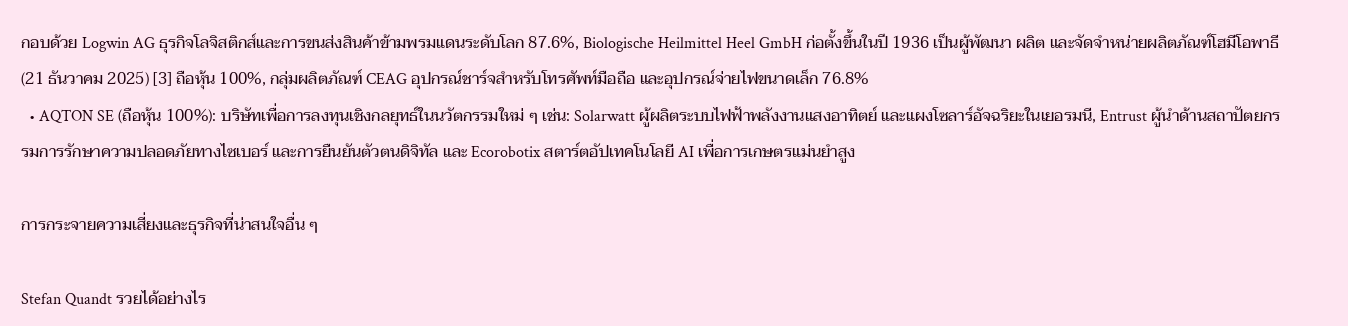กอบด้วย Logwin AG ธุรกิจโลจิสติกส์และการขนส่งสินค้าข้ามพรมแดนระดับโลก 87.6%, Biologische Heilmittel Heel GmbH ก่อตั้งขึ้นในปี 1936 เป็นผู้พัฒนา ผลิต และจัดจำหน่ายผลิตภัณฑ์โฮมีโอพาธี (21 ธันวาคม 2025) [3] ถือหุ้น 100%, กลุ่มผลิตภัณฑ์ CEAG อุปกรณ์ชาร์จสำหรับโทรศัพท์มือถือ และอุปกรณ์จ่ายไฟขนาดเล็ก 76.8%
  • AQTON SE (ถือหุ้น 100%): บริษัทเพื่อการลงทุนเชิงกลยุทธ์ในนวัตกรรมใหม่ ๆ เช่น: Solarwatt ผู้ผลิตระบบไฟฟ้าพลังงานแสงอาทิตย์ และแผงโซลาร์อัจฉริยะในเยอรมนี, Entrust ผู้นำด้านสถาปัตยกรรมการรักษาความปลอดภัยทางไซเบอร์ และการยืนยันตัวตนดิจิทัล และ Ecorobotix สตาร์ตอัปเทคโนโลยี AI เพื่อการเกษตรแม่นยำสูง

การกระจายความเสี่ยงและธุรกิจที่น่าสนใจอื่น ๆ

Stefan Quandt รวยได้อย่างไร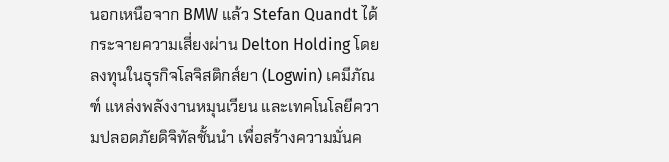นอกเหนือจาก BMW แล้ว Stefan Quandt ได้กระจายความเสี่ยงผ่าน Delton Holding โดยลงทุนในธุรกิจโลจิสติกส์ยา (Logwin) เคมีภัณฑ์ แหล่งพลังงานหมุนเวียน และเทคโนโลยีความปลอดภัยดิจิทัลชั้นนำ เพื่อสร้างความมั่นค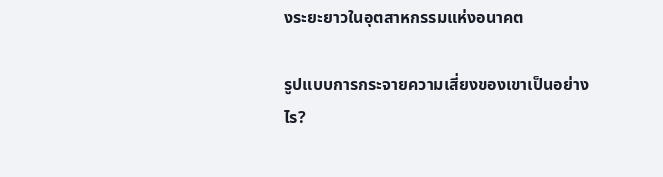งระยะยาวในอุตสาหกรรมแห่งอนาคต

รูปแบบการกระจายความเสี่ยงของเขาเป็นอย่างไร?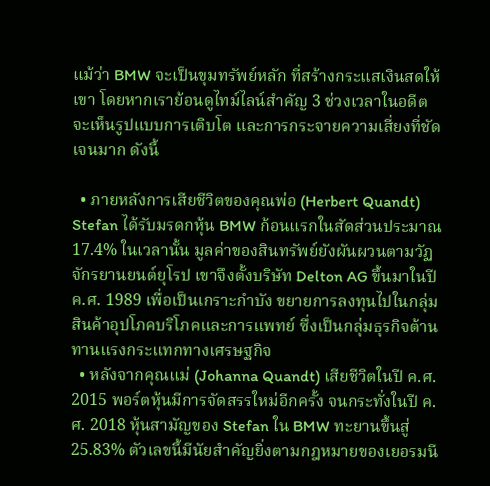แม้ว่า BMW จะเป็นขุมทรัพย์หลัก ที่สร้างกระแสเงินสดให้เขา โดยหากเราย้อนดูไทม์ไลน์สำคัญ 3 ช่วงเวลาในอดีต จะเห็นรูปแบบการเติบโต และการกระจายความเสี่ยงที่ชัดเจนมาก ดังนี้

  • ภายหลังการเสียชีวิตของคุณพ่อ (Herbert Quandt) Stefan ได้รับมรดกหุ้น BMW ก้อนแรกในสัดส่วนประมาณ 17.4% ในเวลานั้น มูลค่าของสินทรัพย์ยังผันผวนตามวัฏจักรยานยนต์ยุโรป เขาจึงตั้งบริษัท Delton AG ขึ้นมาในปี ค.ศ. 1989 เพื่อเป็นเกราะกำบัง ขยายการลงทุนไปในกลุ่มสินค้าอุปโภคบริโภคและการแพทย์ ซึ่งเป็นกลุ่มธุรกิจต้านทานแรงกระแทกทางเศรษฐกิจ
  • หลังจากคุณแม่ (Johanna Quandt) เสียชีวิตในปี ค.ศ. 2015 พอร์ตหุ้นมีการจัดสรรใหม่อีกครั้ง จนกระทั่งในปี ค.ศ. 2018 หุ้นสามัญของ Stefan ใน BMW ทะยานขึ้นสู่ 25.83% ตัวเลขนี้มีนัยสำคัญยิ่งตามกฎหมายของเยอรมนี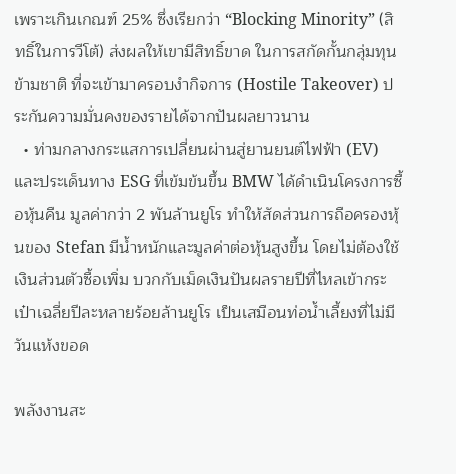เพราะเกินเกณฑ์ 25% ซึ่งเรียกว่า “Blocking Minority” (สิทธิ์ในการวีโต้) ส่งผลให้เขามีสิทธิ์ขาด ในการสกัดกั้นกลุ่มทุนข้ามชาติ ที่จะเข้ามาครอบงำกิจการ (Hostile Takeover) ประกันความมั่นคงของรายได้จากปันผลยาวนาน
  • ท่ามกลางกระแสการเปลี่ยนผ่านสู่ยานยนต์ไฟฟ้า (EV) และประเด็นทาง ESG ที่เข้มข้นขึ้น BMW ได้ดำเนินโครงการซื้อหุ้นคืน มูลค่ากว่า 2 พันล้านยูโร ทำให้สัดส่วนการถือครองหุ้นของ Stefan มีน้ำหนักและมูลค่าต่อหุ้นสูงขึ้น โดยไม่ต้องใช้เงินส่วนตัวซื้อเพิ่ม บวกกับเม็ดเงินปันผลรายปีที่ไหลเข้ากระเป๋าเฉลี่ยปีละหลายร้อยล้านยูโร เป็นเสมือนท่อน้ำเลี้ยงที่ไม่มีวันแห้งขอด

พลังงานสะ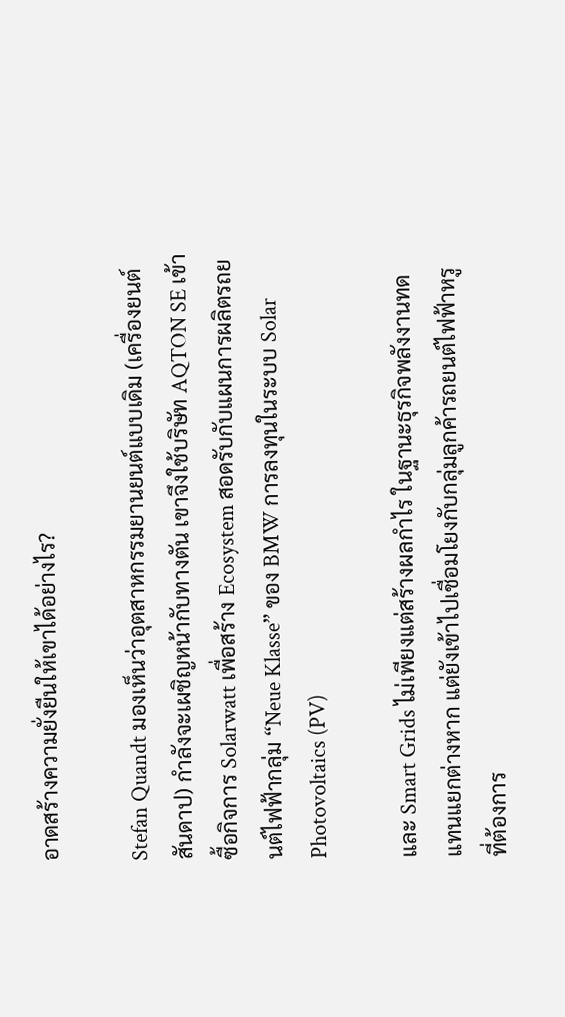อาดสร้างความยั่งยืนให้เขาได้อย่างไร?

Stefan Quandt มองเห็นว่าอุตสาหกรรมยานยนต์แบบเดิม (เครื่องยนต์สันดาป) กำลังจะเผชิญหน้ากับทางตัน เขาจึงใช้บริษัท AQTON SE เข้าซื้อกิจการ Solarwatt เพื่อสร้าง Ecosystem สอดรับกับแผนการผลิตรถยนต์ไฟฟ้ากลุ่ม “Neue Klasse” ของ BMW การลงทุนในระบบ Solar Photovoltaics (PV)

และ Smart Grids ไม่เพียงแต่สร้างผลกำไร ในฐานะธุรกิจพลังงานทดแทนแยกต่างหาก แต่ยังเข้าไปเชื่อมโยงกับกลุ่มลูกค้ารถยนต์ไฟฟ้าหรู ที่ต้องการ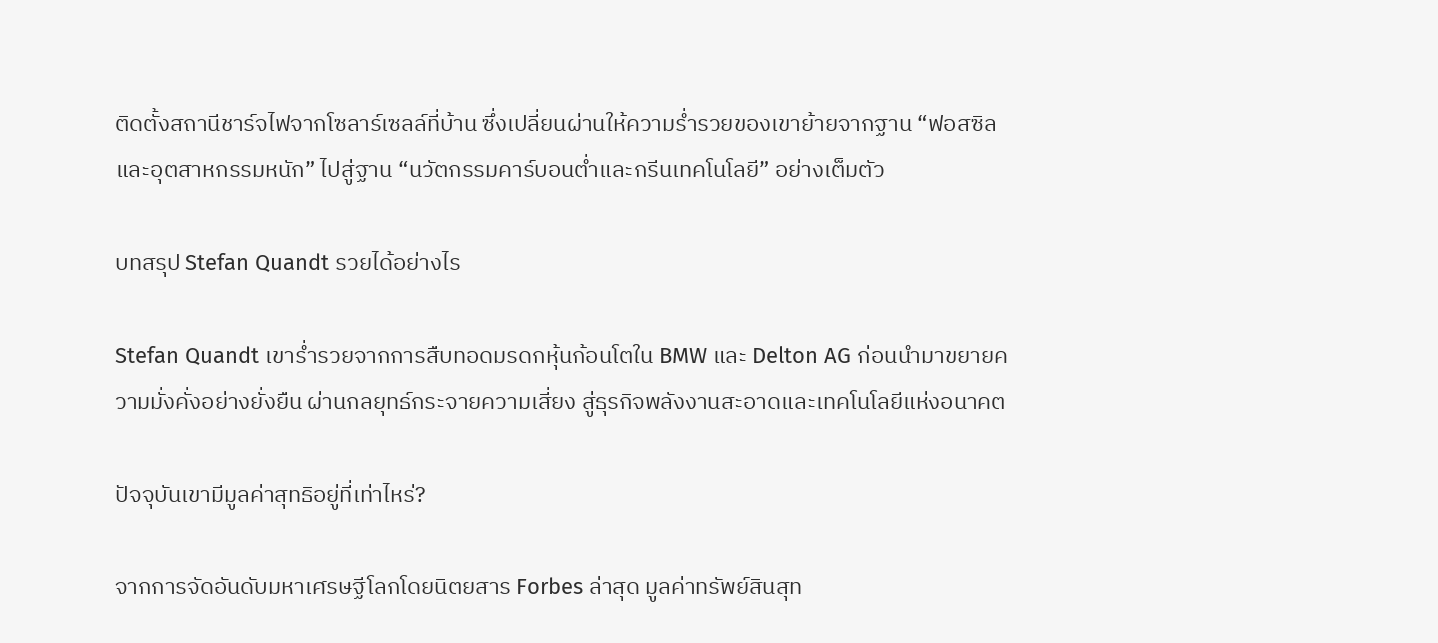ติดตั้งสถานีชาร์จไฟจากโซลาร์เซลล์ที่บ้าน ซึ่งเปลี่ยนผ่านให้ความร่ำรวยของเขาย้ายจากฐาน “ฟอสซิลและอุตสาหกรรมหนัก” ไปสู่ฐาน “นวัตกรรมคาร์บอนต่ำและกรีนเทคโนโลยี” อย่างเต็มตัว

บทสรุป Stefan Quandt รวยได้อย่างไร

Stefan Quandt เขาร่ำรวยจากการสืบทอดมรดกหุ้นก้อนโตใน BMW และ Delton AG ก่อนนำมาขยายความมั่งคั่งอย่างยั่งยืน ผ่านกลยุทธ์กระจายความเสี่ยง สู่ธุรกิจพลังงานสะอาดและเทคโนโลยีแห่งอนาคต

ปัจจุบันเขามีมูลค่าสุทธิอยู่ที่เท่าไหร่?

จากการจัดอันดับมหาเศรษฐีโลกโดยนิตยสาร Forbes ล่าสุด มูลค่าทรัพย์สินสุท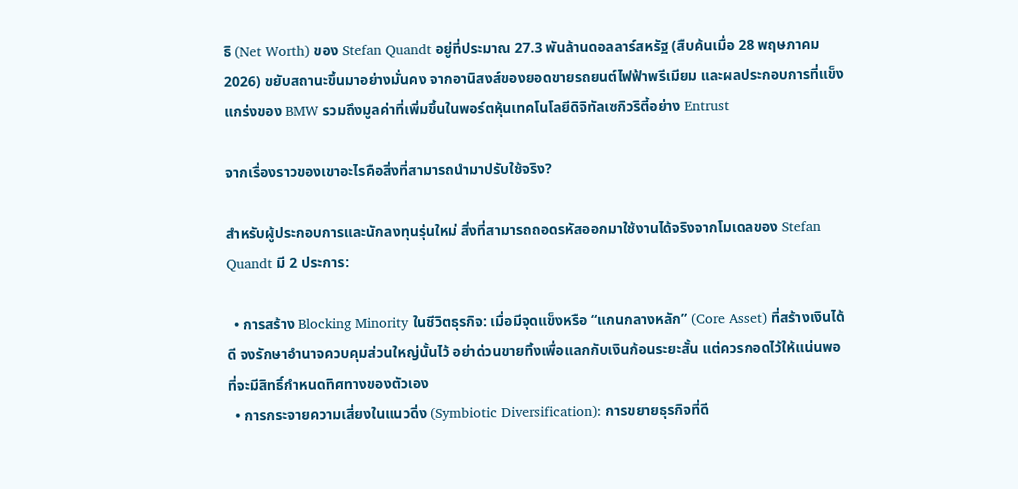ธิ (Net Worth) ของ Stefan Quandt อยู่ที่ประมาณ 27.3 พันล้านดอลลาร์สหรัฐ (สืบค้นเมื่อ 28 พฤษภาคม 2026) ขยับสถานะขึ้นมาอย่างมั่นคง จากอานิสงส์ของยอดขายรถยนต์ไฟฟ้าพรีเมียม และผลประกอบการที่แข็งแกร่งของ BMW รวมถึงมูลค่าที่เพิ่มขึ้นในพอร์ตหุ้นเทคโนโลยีดิจิทัลเซกิวริตี้อย่าง Entrust

จากเรื่องราวของเขาอะไรคือสิ่งที่สามารถนำมาปรับใช้จริง?

สำหรับผู้ประกอบการและนักลงทุนรุ่นใหม่ สิ่งที่สามารถถอดรหัสออกมาใช้งานได้จริงจากโมเดลของ Stefan Quandt มี 2 ประการ:

  • การสร้าง Blocking Minority ในชีวิตธุรกิจ: เมื่อมีจุดแข็งหรือ “แกนกลางหลัก” (Core Asset) ที่สร้างเงินได้ดี จงรักษาอำนาจควบคุมส่วนใหญ่นั้นไว้ อย่าด่วนขายทิ้งเพื่อแลกกับเงินก้อนระยะสั้น แต่ควรกอดไว้ให้แน่นพอที่จะมีสิทธิ์กำหนดทิศทางของตัวเอง
  • การกระจายความเสี่ยงในแนวดิ่ง (Symbiotic Diversification): การขยายธุรกิจที่ดี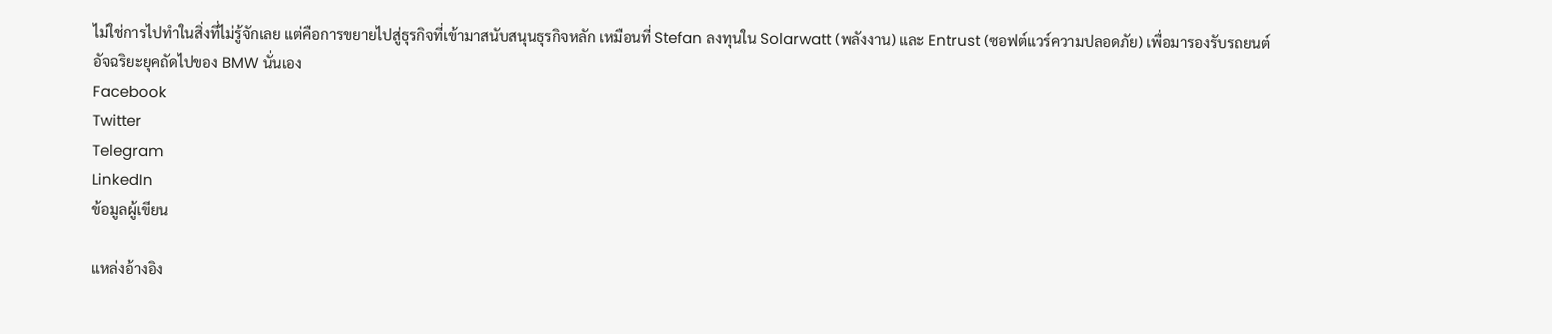ไม่ใช่การไปทำในสิ่งที่ไม่รู้จักเลย แต่คือการขยายไปสู่ธุรกิจที่เข้ามาสนับสนุนธุรกิจหลัก เหมือนที่ Stefan ลงทุนใน Solarwatt (พลังงาน) และ Entrust (ซอฟต์แวร์ความปลอดภัย) เพื่อมารองรับรถยนต์อัจฉริยะยุคถัดไปของ BMW นั่นเอง
Facebook
Twitter
Telegram
LinkedIn
ข้อมูลผู้เขียน

แหล่งอ้างอิง